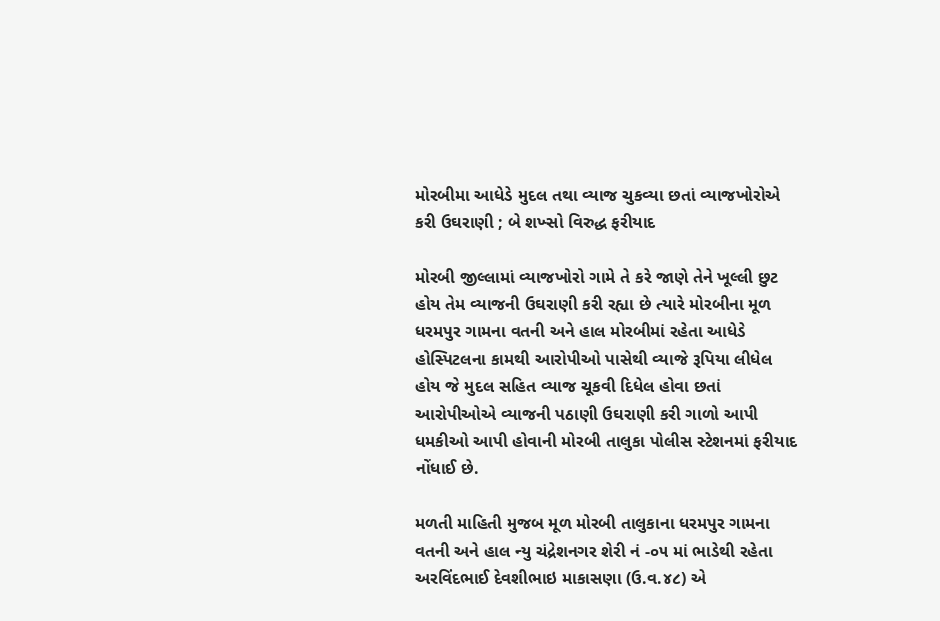મોરબીમા આધેડે મુદલ તથા વ્યાજ ચુકવ્યા છતાં વ્યાજખોરોએ કરી ઉઘરાણી ; બે શખ્સો વિરુદ્ધ ફરીયાદ

મોરબી જીલ્લામાં વ્યાજખોરો ગામે તે કરે જાણે તેને ખૂલ્લી છુટ હોય તેમ વ્યાજની ઉઘરાણી કરી રહ્યા છે ત્યારે મોરબીના મૂળ ધરમપુર ગામના વતની અને હાલ મોરબીમાં રહેતા આધેડે હોસ્પિટલના કામથી આરોપીઓ પાસેથી વ્યાજે રૂપિયા લીધેલ હોય જે મુદલ સહિત વ્યાજ ચૂકવી દિધેલ હોવા છતાં આરોપીઓએ વ્યાજની પઠાણી ઉઘરાણી કરી ગાળો આપી ધમકીઓ આપી હોવાની મોરબી તાલુકા પોલીસ સ્ટેશનમાં ફરીયાદ નોંધાઈ છે.

મળતી માહિતી મુજબ મૂળ મોરબી તાલુકાના ધરમપુર ગામના વતની અને હાલ ન્યુ ચંદ્રેશનગર શેરી નં -૦૫ માં ભાડેથી રહેતા અરવિંદભાઈ દેવશીભાઇ માકાસણા (ઉ.વ.૪૮) એ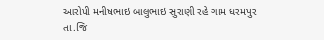આરોપી મનીષભાઇ બાલુભાઇ સુરાણી રહે ગામ ધરમપુર તા.જિ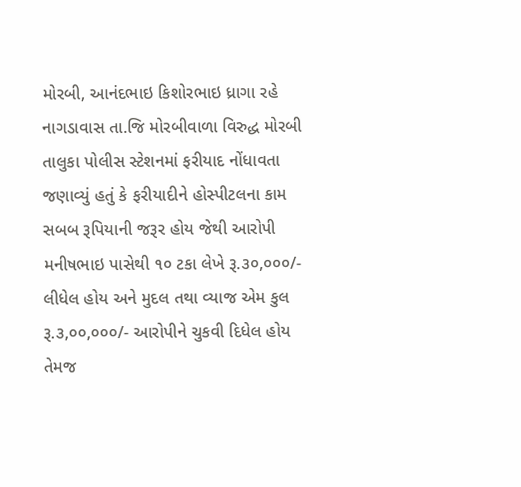મોરબી, આનંદભાઇ કિશોરભાઇ ધ્રાગા રહે નાગડાવાસ તા.જિ મોરબીવાળા વિરુદ્ધ મોરબી તાલુકા પોલીસ સ્ટેશનમાં ફરીયાદ નોંધાવતા જણાવ્યું હતું કે ફરીયાદીને હોસ્પીટલના કામ સબબ રૂપિયાની જરૂર હોય જેથી આરોપી મનીષભાઇ પાસેથી ૧૦ ટકા લેખે રૂ.૩૦,૦૦૦/- લીધેલ હોય અને મુદલ તથા વ્યાજ એમ કુલ રૂ.૩,૦૦,૦૦૦/- આરોપીને ચુકવી દિધેલ હોય તેમજ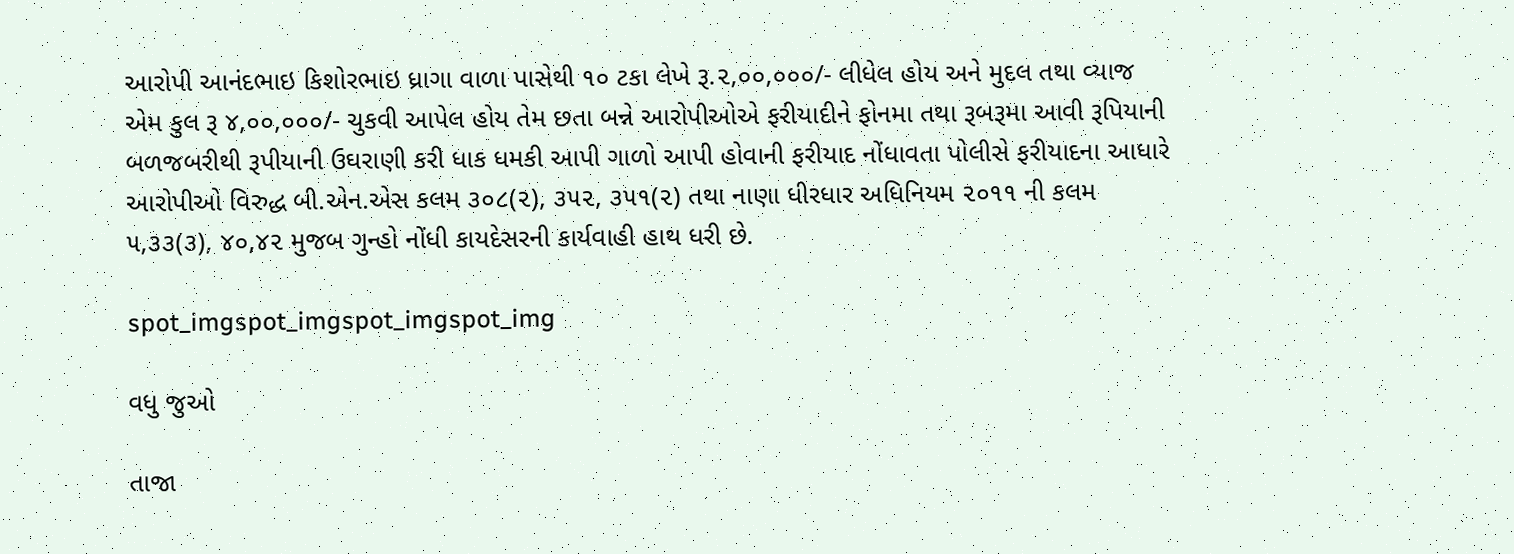આરોપી આનંદભાઇ કિશોરભાઇ ધ્રાગા વાળા પાસેથી ૧૦ ટકા લેખે રૂ.૨,૦૦,૦૦૦/- લીધેલ હોય અને મુદલ તથા વ્યાજ એમ કુલ રૂ ૪,૦૦,૦૦૦/- ચુકવી આપેલ હોય તેમ છતા બન્ને આરોપીઓએ ફરીયાદીને ફોનમા તથા રૂબરૂમા આવી રૂપિયાની બળજબરીથી રૂપીયાની ઉઘરાણી કરી ધાક ધમકી આપી ગાળો આપી હોવાની ફરીયાદ નોંધાવતા પોલીસે ફરીયાદના આધારે આરોપીઓ વિરુદ્ધ બી.એન.એસ કલમ ૩૦૮(૨), ૩૫૨, ૩૫૧(૨) તથા નાણા ધીરધાર અધિનિયમ ૨૦૧૧ ની કલમ ૫,૩૩(૩), ૪૦,૪૨ મુજબ ગુન્હો નોંધી કાયદેસરની કાર્યવાહી હાથ ધરી છે.

spot_imgspot_imgspot_imgspot_img

વધુ જુઓ

તાજા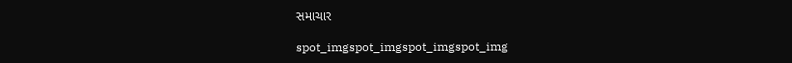સમાચાર

spot_imgspot_imgspot_imgspot_img